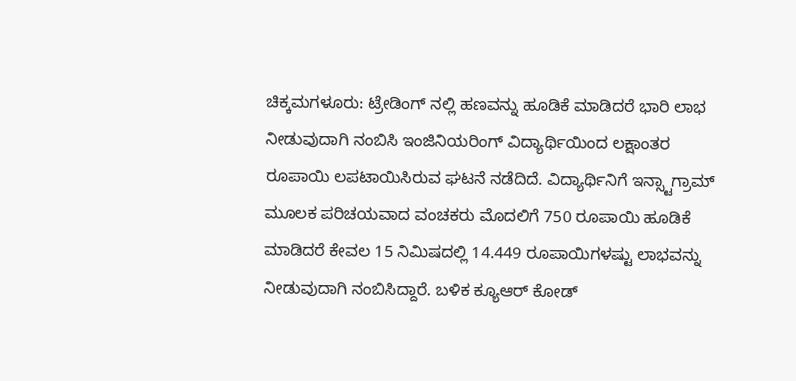ಚಿಕ್ಕಮಗಳೂರು: ಟ್ರೇಡಿಂಗ್ ನಲ್ಲಿ ಹಣವನ್ನು ಹೂಡಿಕೆ ಮಾಡಿದರೆ ಭಾರಿ ಲಾಭ ನೀಡುವುದಾಗಿ ನಂಬಿಸಿ ಇಂಜಿನಿಯರಿಂಗ್ ವಿದ್ಯಾರ್ಥಿಯಿಂದ ಲಕ್ಷಾಂತರ ರೂಪಾಯಿ ಲಪಟಾಯಿಸಿರುವ ಘಟನೆ ನಡೆದಿದೆ. ವಿದ್ಯಾರ್ಥಿನಿಗೆ ಇನ್ಸ್ಟಾಗ್ರಾಮ್ ಮೂಲಕ ಪರಿಚಯವಾದ ವಂಚಕರು ಮೊದಲಿಗೆ 750 ರೂಪಾಯಿ ಹೂಡಿಕೆ ಮಾಡಿದರೆ ಕೇವಲ 15 ನಿಮಿಷದಲ್ಲಿ 14.449 ರೂಪಾಯಿಗಳಷ್ಟು ಲಾಭವನ್ನು ನೀಡುವುದಾಗಿ ನಂಬಿಸಿದ್ದಾರೆ. ಬಳಿಕ ಕ್ಯೂಆರ್ ಕೋಡ್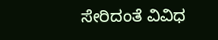ಸೇರಿದಂತೆ ವಿವಿಧ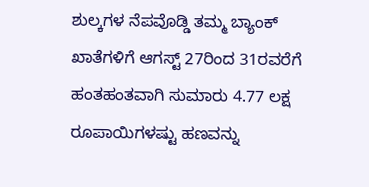ಶುಲ್ಕಗಳ ನೆಪವೊಡ್ಡಿ ತಮ್ಮ ಬ್ಯಾಂಕ್ ಖಾತೆಗಳಿಗೆ ಆಗಸ್ಟ್ 27ರಿಂದ 31ರವರೆಗೆ ಹಂತಹಂತವಾಗಿ ಸುಮಾರು 4.77 ಲಕ್ಷ ರೂಪಾಯಿಗಳಷ್ಟು ಹಣವನ್ನು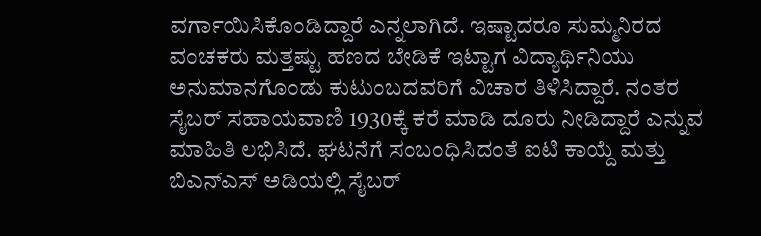ವರ್ಗಾಯಿಸಿಕೊಂಡಿದ್ದಾರೆ ಎನ್ನಲಾಗಿದೆ. ಇಷ್ಟಾದರೂ ಸುಮ್ಮನಿರದ ವಂಚಕರು ಮತ್ತಷ್ಟು ಹಣದ ಬೇಡಿಕೆ ಇಟ್ಟಾಗ ವಿದ್ಯಾರ್ಥಿನಿಯು ಅನುಮಾನಗೊಂಡು ಕುಟುಂಬದವರಿಗೆ ವಿಚಾರ ತಿಳಿಸಿದ್ದಾರೆ. ನಂತರ ಸೈಬರ್ ಸಹಾಯವಾಣಿ 1930ಕ್ಕೆ ಕರೆ ಮಾಡಿ ದೂರು ನೀಡಿದ್ದಾರೆ ಎನ್ನುವ ಮಾಹಿತಿ ಲಭಿಸಿದೆ. ಘಟನೆಗೆ ಸಂಬಂಧಿಸಿದಂತೆ ಐಟಿ ಕಾಯ್ದೆ ಮತ್ತು ಬಿಎನ್ಎಸ್ ಅಡಿಯಲ್ಲಿ ಸೈಬರ್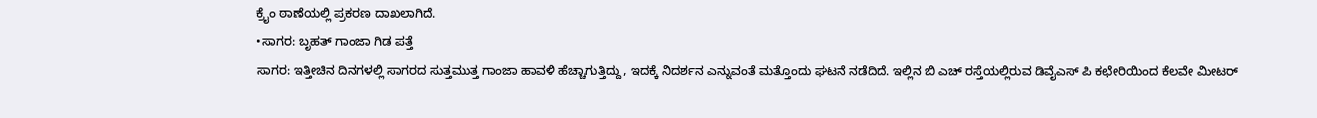ಕ್ರೈಂ ಠಾಣೆಯಲ್ಲಿ ಪ್ರಕರಣ ದಾಖಲಾಗಿದೆ.
•ಸಾಗರ: ಬೃಹತ್ ಗಾಂಜಾ ಗಿಡ ಪತ್ತೆ
ಸಾಗರ: ಇತ್ತೀಚಿನ ದಿನಗಳಲ್ಲಿ ಸಾಗರದ ಸುತ್ತಮುತ್ತ ಗಾಂಜಾ ಹಾವಳಿ ಹೆಚ್ಚಾಗುತ್ತಿದ್ದು, ಇದಕ್ಕೆ ನಿದರ್ಶನ ಎನ್ನುವಂತೆ ಮತ್ತೊಂದು ಘಟನೆ ನಡೆದಿದೆ. ಇಲ್ಲಿನ ಬಿ ಎಚ್ ರಸ್ತೆಯಲ್ಲಿರುವ ಡಿವೈಎಸ್ ಪಿ ಕಛೇರಿಯಿಂದ ಕೆಲವೇ ಮೀಟರ್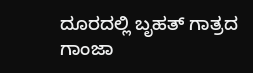ದೂರದಲ್ಲಿ ಬೃಹತ್ ಗಾತ್ರದ ಗಾಂಜಾ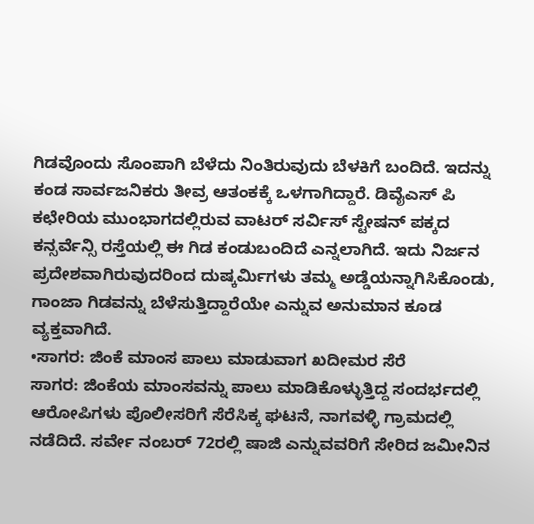ಗಿಡವೊಂದು ಸೊಂಪಾಗಿ ಬೆಳೆದು ನಿಂತಿರುವುದು ಬೆಳಕಿಗೆ ಬಂದಿದೆ. ಇದನ್ನು ಕಂಡ ಸಾರ್ವಜನಿಕರು ತೀವ್ರ ಆತಂಕಕ್ಕೆ ಒಳಗಾಗಿದ್ದಾರೆ. ಡಿವೈಎಸ್ ಪಿ ಕಛೇರಿಯ ಮುಂಭಾಗದಲ್ಲಿರುವ ವಾಟರ್ ಸರ್ವಿಸ್ ಸ್ಟೇಷನ್ ಪಕ್ಕದ ಕನ್ಸರ್ವೆನ್ಸಿ ರಸ್ತೆಯಲ್ಲಿ ಈ ಗಿಡ ಕಂಡುಬಂದಿದೆ ಎನ್ನಲಾಗಿದೆ. ಇದು ನಿರ್ಜನ ಪ್ರದೇಶವಾಗಿರುವುದರಿಂದ ದುಷ್ಕರ್ಮಿಗಳು ತಮ್ಮ ಅಡ್ಡೆಯನ್ನಾಗಿಸಿಕೊಂಡು, ಗಾಂಜಾ ಗಿಡವನ್ನು ಬೆಳೆಸುತ್ತಿದ್ದಾರೆಯೇ ಎನ್ನುವ ಅನುಮಾನ ಕೂಡ ವ್ಯಕ್ತವಾಗಿದೆ.
•ಸಾಗರ: ಜಿಂಕೆ ಮಾಂಸ ಪಾಲು ಮಾಡುವಾಗ ಖದೀಮರ ಸೆರೆ
ಸಾಗರ: ಜಿಂಕೆಯ ಮಾಂಸವನ್ನು ಪಾಲು ಮಾಡಿಕೊಳ್ಳುತ್ತಿದ್ದ ಸಂದರ್ಭದಲ್ಲಿ ಆರೋಪಿಗಳು ಪೊಲೀಸರಿಗೆ ಸೆರೆಸಿಕ್ಕ ಘಟನೆ, ನಾಗವಳ್ಳಿ ಗ್ರಾಮದಲ್ಲಿ ನಡೆದಿದೆ. ಸರ್ವೇ ನಂಬರ್ 72ರಲ್ಲಿ ಷಾಜಿ ಎನ್ನುವವರಿಗೆ ಸೇರಿದ ಜಮೀನಿನ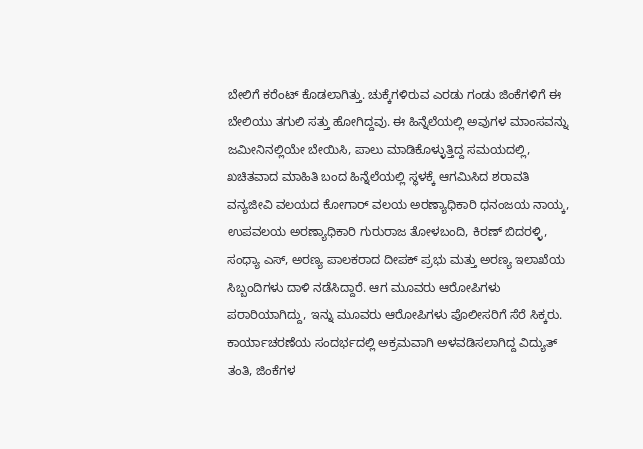ಬೇಲಿಗೆ ಕರೆಂಟ್ ಕೊಡಲಾಗಿತ್ತು. ಚುಕ್ಕೆಗಳಿರುವ ಎರಡು ಗಂಡು ಜಿಂಕೆಗಳಿಗೆ ಈ ಬೇಲಿಯು ತಗುಲಿ ಸತ್ತು ಹೋಗಿದ್ದವು. ಈ ಹಿನ್ನೆಲೆಯಲ್ಲಿ ಅವುಗಳ ಮಾಂಸವನ್ನು ಜಮೀನಿನಲ್ಲಿಯೇ ಬೇಯಿಸಿ, ಪಾಲು ಮಾಡಿಕೊಳ್ಳುತ್ತಿದ್ದ ಸಮಯದಲ್ಲಿ, ಖಚಿತವಾದ ಮಾಹಿತಿ ಬಂದ ಹಿನ್ನೆಲೆಯಲ್ಲಿ ಸ್ಥಳಕ್ಕೆ ಆಗಮಿಸಿದ ಶರಾವತಿ ವನ್ಯಜೀವಿ ವಲಯದ ಕೋಗಾರ್ ವಲಯ ಅರಣ್ಯಾಧಿಕಾರಿ ಧನಂಜಯ ನಾಯ್ಕ, ಉಪವಲಯ ಅರಣ್ಯಾಧಿಕಾರಿ ಗುರುರಾಜ ತೋಳಬಂದಿ, ಕಿರಣ್ ಬಿದರಳ್ಳಿ, ಸಂಧ್ಯಾ ಎಸ್, ಅರಣ್ಯ ಪಾಲಕರಾದ ದೀಪಕ್ ಪ್ರಭು ಮತ್ತು ಅರಣ್ಯ ಇಲಾಖೆಯ ಸಿಬ್ಬಂದಿಗಳು ದಾಳಿ ನಡೆಸಿದ್ದಾರೆ. ಆಗ ಮೂವರು ಆರೋಪಿಗಳು ಪರಾರಿಯಾಗಿದ್ದು, ಇನ್ನು ಮೂವರು ಆರೋಪಿಗಳು ಪೊಲೀಸರಿಗೆ ಸೆರೆ ಸಿಕ್ಕರು. ಕಾರ್ಯಾಚರಣೆಯ ಸಂದರ್ಭದಲ್ಲಿ ಅಕ್ರಮವಾಗಿ ಅಳವಡಿಸಲಾಗಿದ್ದ ವಿದ್ಯುತ್ ತಂತಿ, ಜಿಂಕೆಗಳ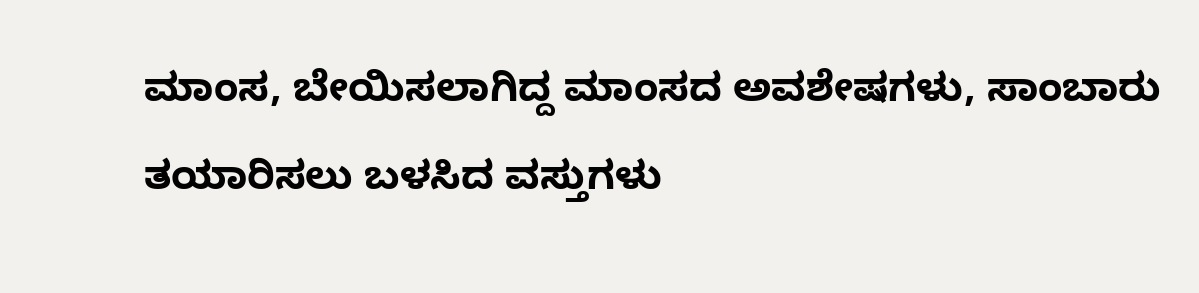ಮಾಂಸ, ಬೇಯಿಸಲಾಗಿದ್ದ ಮಾಂಸದ ಅವಶೇಷಗಳು, ಸಾಂಬಾರು ತಯಾರಿಸಲು ಬಳಸಿದ ವಸ್ತುಗಳು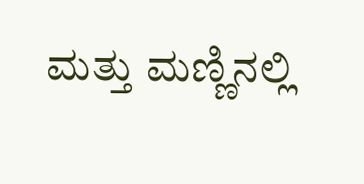ಮತ್ತು ಮಣ್ಣಿನಲ್ಲಿ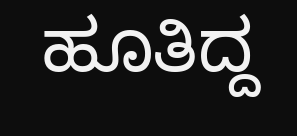ಹೂತಿದ್ದ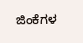ಜಿಂಕೆಗಳ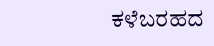ಕಳೆಬರಹದ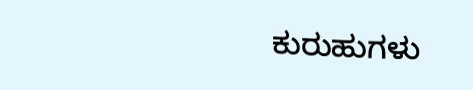ಕುರುಹುಗಳು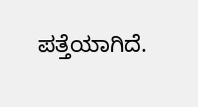ಪತ್ತೆಯಾಗಿದೆ.